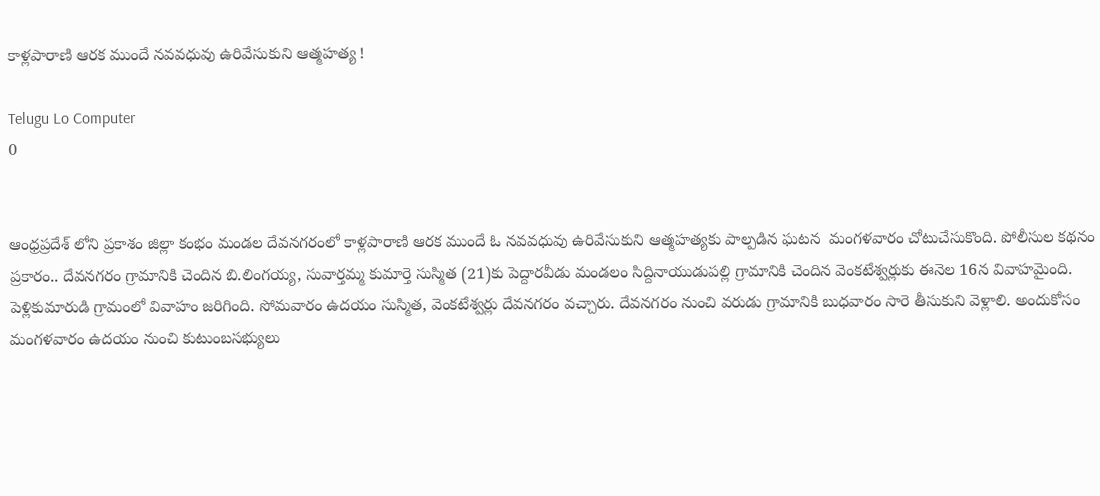కాళ్లపారాణి ఆరక ముందే నవవధువు ఉరివేసుకుని ఆత్మహత్య !

Telugu Lo Computer
0


ఆంధ్రప్రదేశ్ లోని ప్రకాశం జిల్లా కంభం మండల దేవనగరంలో కాళ్లపారాణి ఆరక ముందే ఓ నవవధువు ఉరివేసుకుని ఆత్మహత్యకు పాల్పడిన ఘటన  మంగళవారం చోటుచేసుకొంది. పోలీసుల కథనం ప్రకారం.. దేవనగరం గ్రామానికి చెందిన బి.లింగయ్య, సువార్తమ్మ కుమార్తె సుస్మిత (21)కు పెద్దారవీడు మండలం సిద్దినాయుడుపల్లి గ్రామానికి చెందిన వెంకటేశ్వర్లుకు ఈనెల 16న వివాహమైంది. పెళ్లికుమారుడి గ్రామంలో వివాహం జరిగింది. సోమవారం ఉదయం సుస్మిత, వెంకటేశ్వర్లు దేవనగరం వచ్చారు. దేవనగరం నుంచి వరుడు గ్రామానికి బుధవారం సారె తీసుకుని వెళ్లాలి. అందుకోసం మంగళవారం ఉదయం నుంచి కుటుంబసభ్యులు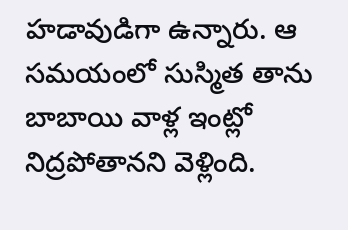హడావుడిగా ఉన్నారు. ఆ సమయంలో సుస్మిత తాను బాబాయి వాళ్ల ఇంట్లో నిద్రపోతానని వెళ్లింది.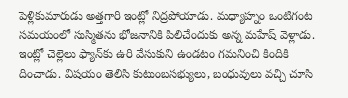పెళ్లికుమారుడు అత్తగారి ఇంట్లో నిద్రపోయాడు. మధ్యాహ్నం ఒంటిగంట సమయంలో సుస్మితను భోజనానికి పిలిచేందుకు అన్న మహేష్‌ వెళ్లాడు. ఇంట్లో చెల్లెలు ఫ్యాన్‌కు ఉరి వేసుకుని ఉండటం గమనించి కిందికి దించాడు. విషయం తెలిసి కుటుంబసభ్యులు, బంధువులు వచ్చి చూసి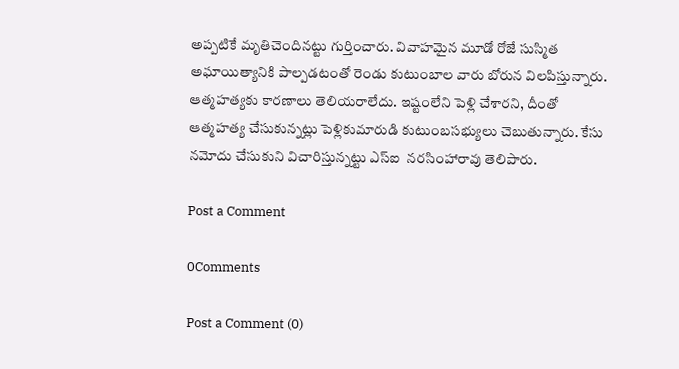అప్పటికే మృతిచెందినట్టు గుర్తించారు. వివాహమైన మూడో రోజే సుస్మిత అఘాయిత్యానికి పాల్పడటంతో రెండు కుటుంబాల వారు బోరున విలపిస్తున్నారు. ఆత్మహత్యకు కారణాలు తెలియరాలేదు. ఇష్టంలేని పెళ్లి చేశారని, దీంతో ఆత్మహత్య చేసుకున్నట్లు పెళ్లికుమారుడి కుటుంబసభ్యులు చెబుతున్నారు. కేసు నమోదు చేసుకుని విచారిస్తున్నట్టు ఎస్ఐ  నరసింహారావు తెలిపారు.

Post a Comment

0Comments

Post a Comment (0)